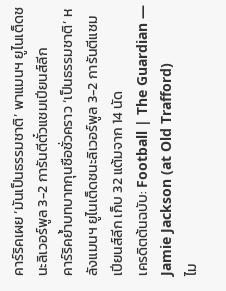คาร์ริคเผย ‘มันเป็นธรรมชาติ’ พาแมนฯ ยูไนเต็ดชนะลิเวอร์พูล 3-2 การันตีตั๋วแชมเปียนส์ลีก
คาร์ริคย้ำบทบาทกุนซือชั่วคราว ‘เป็นธรรมชาติ’ หลังแมนฯ ยูไนเต็ดชนะลิเวอร์พูล 3-2 การันตีแชมเปียนส์ลีก เก็บ 32 แต้มจาก 14 นัด
เครดิตต้นฉบับ: Football | The Guardian — Jamie Jackson (at Old Trafford)
ไม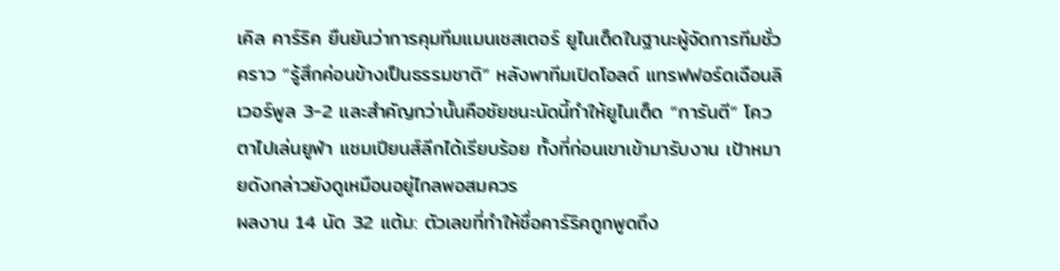เคิล คาร์ริค ยืนยันว่าการคุมทีมแมนเชสเตอร์ ยูไนเต็ดในฐานะผู้จัดการทีมชั่วคราว “รู้สึกค่อนข้างเป็นธรรมชาติ” หลังพาทีมเปิดโอลด์ แทรฟฟอร์ดเฉือนลิเวอร์พูล 3-2 และสำคัญกว่านั้นคือชัยชนะนัดนี้ทำให้ยูไนเต็ด “การันตี” โควตาไปเล่นยูฟ่า แชมเปียนส์ลีกได้เรียบร้อย ทั้งที่ก่อนเขาเข้ามารับงาน เป้าหมายดังกล่าวยังดูเหมือนอยู่ไกลพอสมควร
ผลงาน 14 นัด 32 แต้ม: ตัวเลขที่ทำให้ชื่อคาร์ริคถูกพูดถึง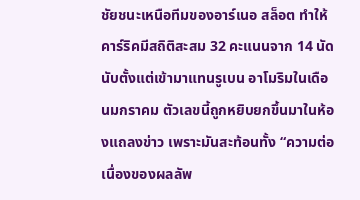ชัยชนะเหนือทีมของอาร์เนอ สล็อต ทำให้คาร์ริคมีสถิติสะสม 32 คะแนนจาก 14 นัด นับตั้งแต่เข้ามาแทนรูเบน อาโมริมในเดือนมกราคม ตัวเลขนี้ถูกหยิบยกขึ้นมาในห้องแถลงข่าว เพราะมันสะท้อนทั้ง “ความต่อเนื่องของผลลัพ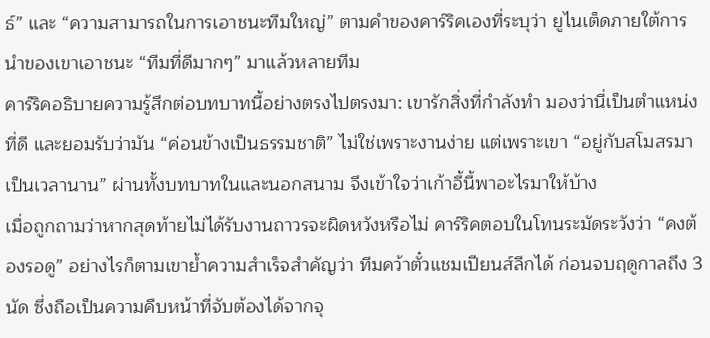ธ์” และ “ความสามารถในการเอาชนะทีมใหญ่” ตามคำของคาร์ริคเองที่ระบุว่า ยูไนเต็ดภายใต้การนำของเขาเอาชนะ “ทีมที่ดีมากๆ” มาแล้วหลายทีม
คาร์ริคอธิบายความรู้สึกต่อบทบาทนี้อย่างตรงไปตรงมา: เขารักสิ่งที่กำลังทำ มองว่านี่เป็นตำแหน่งที่ดี และยอมรับว่ามัน “ค่อนข้างเป็นธรรมชาติ” ไม่ใช่เพราะงานง่าย แต่เพราะเขา “อยู่กับสโมสรมาเป็นเวลานาน” ผ่านทั้งบทบาทในและนอกสนาม จึงเข้าใจว่าเก้าอี้นี้พาอะไรมาให้บ้าง
เมื่อถูกถามว่าหากสุดท้ายไม่ได้รับงานถาวรจะผิดหวังหรือไม่ คาร์ริคตอบในโทนระมัดระวังว่า “คงต้องรอดู” อย่างไรก็ตามเขาย้ำความสำเร็จสำคัญว่า ทีมคว้าตั๋วแชมเปียนส์ลีกได้ ก่อนจบฤดูกาลถึง 3 นัด ซึ่งถือเป็นความคืบหน้าที่จับต้องได้จากจุ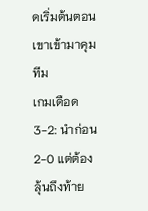ดเริ่มต้นตอนเขาเข้ามาคุมทีม
เกมเดือด 3-2: นำก่อน 2-0 แต่ต้องลุ้นถึงท้าย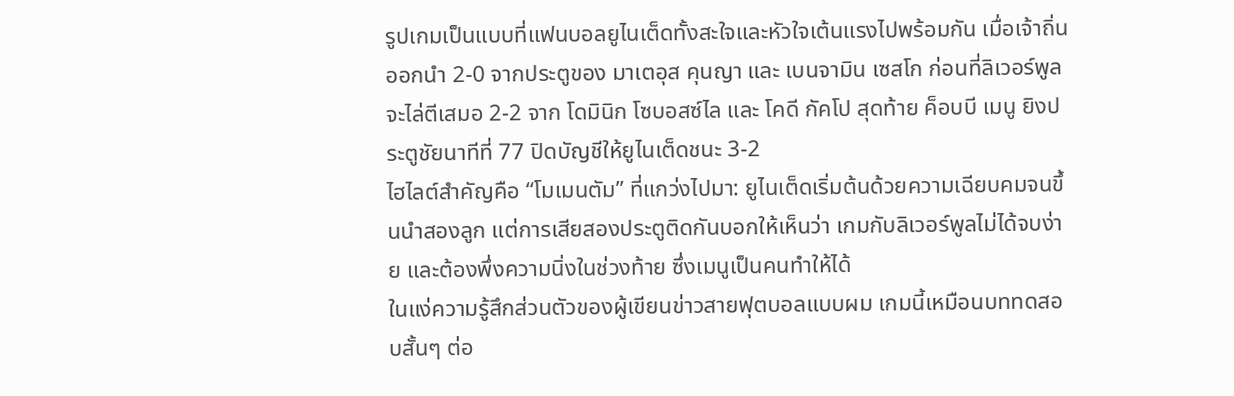รูปเกมเป็นแบบที่แฟนบอลยูไนเต็ดทั้งสะใจและหัวใจเต้นแรงไปพร้อมกัน เมื่อเจ้าถิ่นออกนำ 2-0 จากประตูของ มาเตอุส คุนญา และ เบนจามิน เซสโก ก่อนที่ลิเวอร์พูลจะไล่ตีเสมอ 2-2 จาก โดมินิก โซบอสซ์ไล และ โคดี กัคโป สุดท้าย ค็อบบี เมนู ยิงประตูชัยนาทีที่ 77 ปิดบัญชีให้ยูไนเต็ดชนะ 3-2
ไฮไลต์สำคัญคือ “โมเมนตัม” ที่แกว่งไปมา: ยูไนเต็ดเริ่มต้นด้วยความเฉียบคมจนขึ้นนำสองลูก แต่การเสียสองประตูติดกันบอกให้เห็นว่า เกมกับลิเวอร์พูลไม่ได้จบง่าย และต้องพึ่งความนิ่งในช่วงท้าย ซึ่งเมนูเป็นคนทำให้ได้
ในแง่ความรู้สึกส่วนตัวของผู้เขียนข่าวสายฟุตบอลแบบผม เกมนี้เหมือนบททดสอบสั้นๆ ต่อ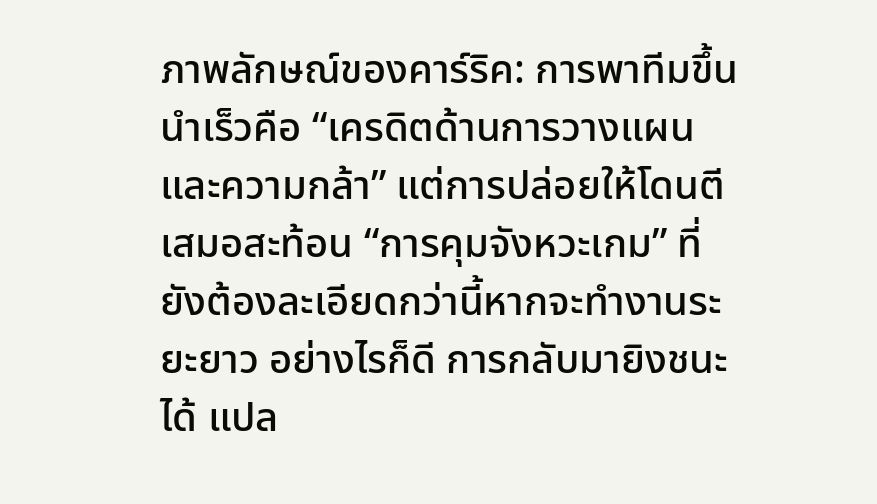ภาพลักษณ์ของคาร์ริค: การพาทีมขึ้นนำเร็วคือ “เครดิตด้านการวางแผนและความกล้า” แต่การปล่อยให้โดนตีเสมอสะท้อน “การคุมจังหวะเกม” ที่ยังต้องละเอียดกว่านี้หากจะทำงานระยะยาว อย่างไรก็ดี การกลับมายิงชนะได้ แปล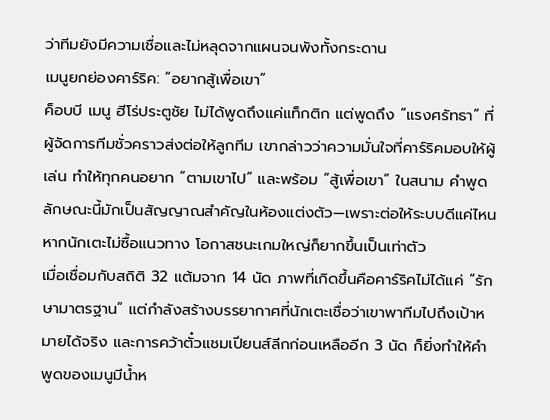ว่าทีมยังมีความเชื่อและไม่หลุดจากแผนจนพังทั้งกระดาน
เมนูยกย่องคาร์ริค: “อยากสู้เพื่อเขา”
ค็อบบี เมนู ฮีโร่ประตูชัย ไม่ได้พูดถึงแค่แท็กติก แต่พูดถึง “แรงศรัทธา” ที่ผู้จัดการทีมชั่วคราวส่งต่อให้ลูกทีม เขากล่าวว่าความมั่นใจที่คาร์ริคมอบให้ผู้เล่น ทำให้ทุกคนอยาก “ตามเขาไป” และพร้อม “สู้เพื่อเขา” ในสนาม คำพูดลักษณะนี้มักเป็นสัญญาณสำคัญในห้องแต่งตัว—เพราะต่อให้ระบบดีแค่ไหน หากนักเตะไม่ซื้อแนวทาง โอกาสชนะเกมใหญ่ก็ยากขึ้นเป็นเท่าตัว
เมื่อเชื่อมกับสถิติ 32 แต้มจาก 14 นัด ภาพที่เกิดขึ้นคือคาร์ริคไม่ได้แค่ “รักษามาตรฐาน” แต่กำลังสร้างบรรยากาศที่นักเตะเชื่อว่าเขาพาทีมไปถึงเป้าหมายได้จริง และการคว้าตั๋วแชมเปียนส์ลีกก่อนเหลืออีก 3 นัด ก็ยิ่งทำให้คำพูดของเมนูมีน้ำห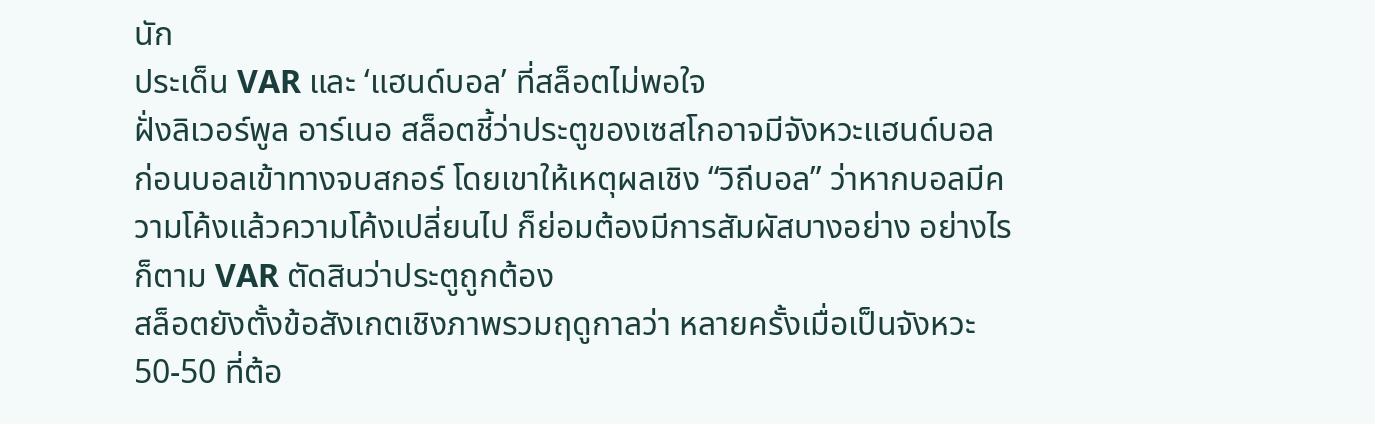นัก
ประเด็น VAR และ ‘แฮนด์บอล’ ที่สล็อตไม่พอใจ
ฝั่งลิเวอร์พูล อาร์เนอ สล็อตชี้ว่าประตูของเซสโกอาจมีจังหวะแฮนด์บอลก่อนบอลเข้าทางจบสกอร์ โดยเขาให้เหตุผลเชิง “วิถีบอล” ว่าหากบอลมีความโค้งแล้วความโค้งเปลี่ยนไป ก็ย่อมต้องมีการสัมผัสบางอย่าง อย่างไรก็ตาม VAR ตัดสินว่าประตูถูกต้อง
สล็อตยังตั้งข้อสังเกตเชิงภาพรวมฤดูกาลว่า หลายครั้งเมื่อเป็นจังหวะ 50-50 ที่ต้อ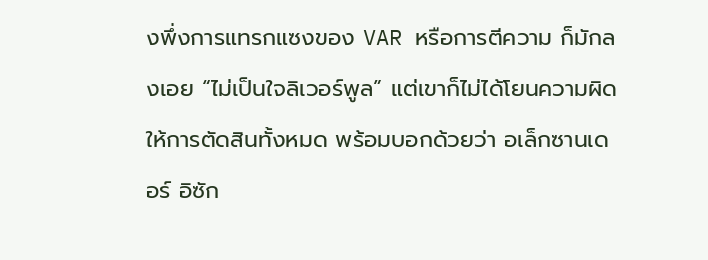งพึ่งการแทรกแซงของ VAR หรือการตีความ ก็มักลงเอย “ไม่เป็นใจลิเวอร์พูล” แต่เขาก็ไม่ได้โยนความผิดให้การตัดสินทั้งหมด พร้อมบอกด้วยว่า อเล็กซานเดอร์ อิซัก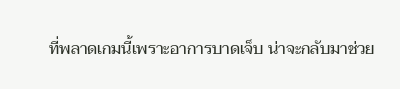ที่พลาดเกมนี้เพราะอาการบาดเจ็บ น่าจะกลับมาช่วย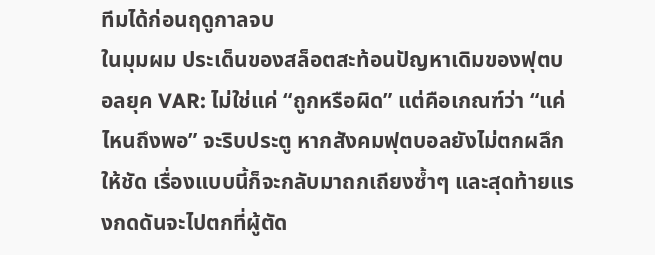ทีมได้ก่อนฤดูกาลจบ
ในมุมผม ประเด็นของสล็อตสะท้อนปัญหาเดิมของฟุตบอลยุค VAR: ไม่ใช่แค่ “ถูกหรือผิด” แต่คือเกณฑ์ว่า “แค่ไหนถึงพอ” จะริบประตู หากสังคมฟุตบอลยังไม่ตกผลึกให้ชัด เรื่องแบบนี้ก็จะกลับมาถกเถียงซ้ำๆ และสุดท้ายแรงกดดันจะไปตกที่ผู้ตัด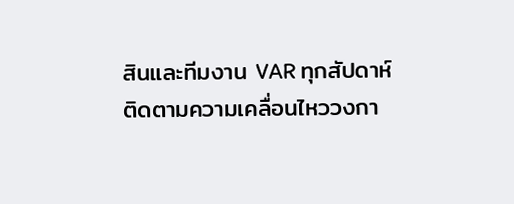สินและทีมงาน VAR ทุกสัปดาห์
ติดตามความเคลื่อนไหววงกา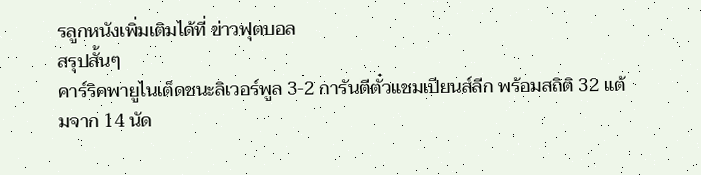รลูกหนังเพิ่มเติมได้ที่ ข่าวฟุตบอล
สรุปสั้นๆ
คาร์ริคพายูไนเต็ดชนะลิเวอร์พูล 3-2 การันตีตั๋วแชมเปียนส์ลีก พร้อมสถิติ 32 แต้มจาก 14 นัด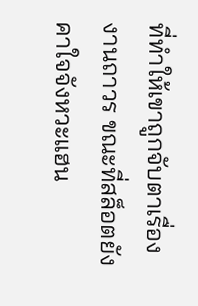ที่ทำให้เขาถูกจับตาเรื่องงานถาวร ขณะที่สล็อตยังคาใจจังหวะแฮน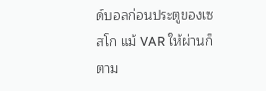ด์บอลก่อนประตูของเซสโก แม้ VAR ให้ผ่านก็ตาม